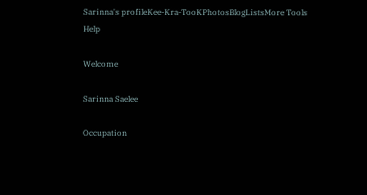Sarinna's profileKee-Kra-TooKPhotosBlogListsMore Tools Help

Welcome

Sarinna Saelee

Occupation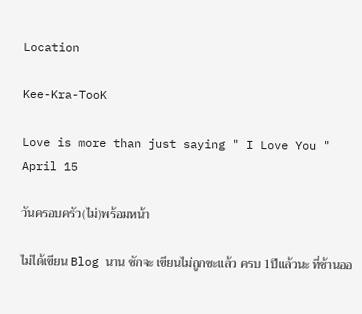Location

Kee-Kra-TooK

Love is more than just saying " I Love You "
April 15

วันครอบครัว(ไม่)พร้อมหน้า

ไม่ได้เขียน Blog นาน ชักจะ เขียนไม่ถูกซะแล้ว ครบ 1ปีแล้วนะ ที่ช้านออ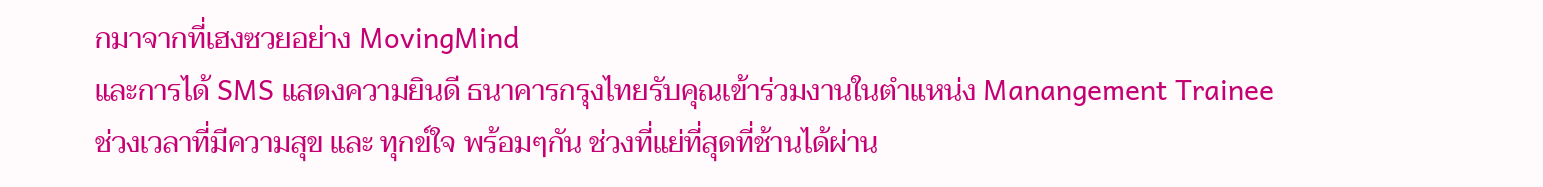กมาจากที่เฮงซวยอย่าง MovingMind
และการได้ SMS แสดงความยินดี ธนาคารกรุงไทยรับคุณเข้าร่วมงานในตำแหน่ง Manangement Trainee
ช่วงเวลาที่มีความสุข และ ทุกข์ใจ พร้อมๆกัน ช่วงที่แย่ที่สุดที่ช้านได้ผ่าน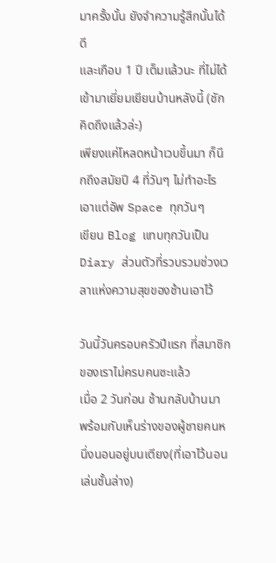มาครั้งนั้น ยังจำความรู้สึกนั้นได้ดี
และเกือบ 1 ปี เต็มแล้วนะ ที่ไม่ได้ เข้ามาเยี่ยมเยียนบ้านหลังนี้ (ชักคิดถึงแล้วล่ะ)
เพียงแค่โหลดหน้าเวบขึ้นมา ก็นึกถึงสมัยปี 4 ที่วันๆ ไม่ทำอะไร เอาแต่อัพ Space ทุกวันๆ
เขียน Blog แทบทุกวันเป็น Diary ส่วนตัวที่รวบรวมช่วงเวลาแห่งความสุขของช้านเอาไว้

วันนี้วันครอบครัวปีแรก ที่สมาชิกของเราไม่ครบคนซะแล้ว
เมื่อ 2 วันก่อน ช้านกลับบ้านมา พร้อมกับเห็นร่างของผู้ชายคนหนึ่งนอนอยู่บนเตียง(ที่เอาไว้นอนเล่นชั้นล่าง)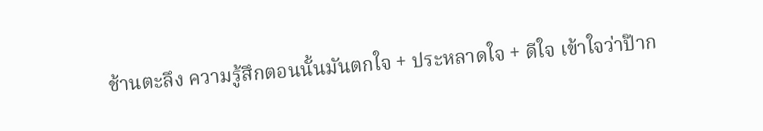ช้านตะลึง ความรู้สึกตอนนั้นมันตกใจ + ประหลาดใจ + ดีใจ เข้าใจว่าป๊าก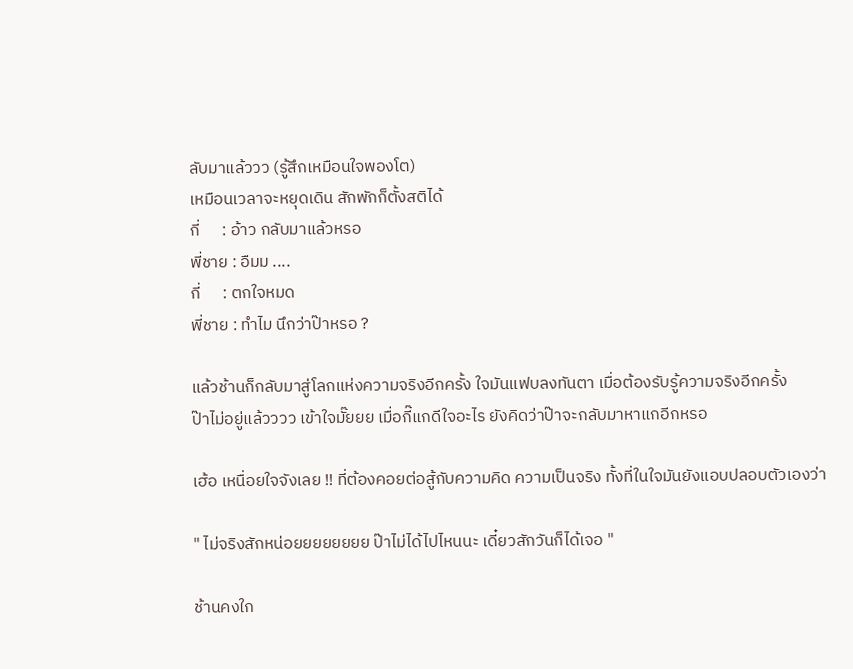ลับมาแล้ววว (รู้สึกเหมือนใจพองโต)
เหมือนเวลาจะหยุดเดิน สักพักก็ตั้งสติได้
กี่      : อ้าว กลับมาแล้วหรอ
พี่ชาย : อืมม ....
กี่      : ตกใจหมด
พี่ชาย : ทำไม นึกว่าป๊าหรอ ?

แล้วช้านก็กลับมาสู่โลกแห่งความจริงอีกครั้ง ใจมันแฟบลงทันตา เมื่อต้องรับรู้ความจริงอีกครั้ง
ป๊าไม่อยู่แล้วววว เข้าใจมั๊ยยย เมื่อกี๊แกดีใจอะไร ยังคิดว่าป๊าจะกลับมาหาแกอีกหรอ

เฮ้อ เหนื่อยใจจังเลย !! ที่ต้องคอยต่อสู้กับความคิด ความเป็นจริง ทั้งที่ในใจมันยังแอบปลอบตัวเองว่า

" ไม่จริงสักหน่อยยยยยยยย ป๊าไม่ได้ไปไหนนะ เดี๋ยวสักวันก็ได้เจอ "

ช้านคงใก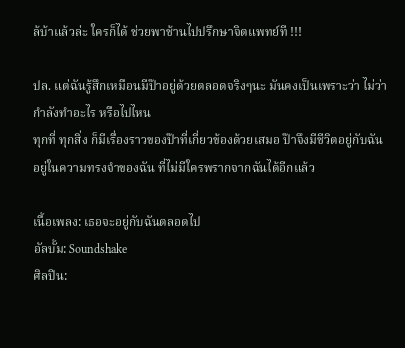ล้บ้าแล้วล่ะ ใครก็ได้ ช่วยพาช้านไปปรึกษาจิตแพทย์ที !!!

ปล. แต่ฉันรู้สึกเหมือนมีป๊าอยู่ด้วยตลอดจริงๆนะ มันคงเป็นเพราะว่า ไม่ว่ากำลังทำอะไร หรือไปไหน
ทุกที่ ทุกสิ่ง ก็มีเรื่องราวของป๊าที่เกี่ยวข้องด้วยเสมอ ป๊าจึงมีชีวิตอยู่กับฉัน อยู่ในความทรงจำของฉัน ที่ไม่มีใครพรากจากฉันได้อีกแล้ว

เนื้อเพลง: เธอจะอยู่กับฉันตลอดไป
อัลบั้ม: Soundshake
ศิลปิน: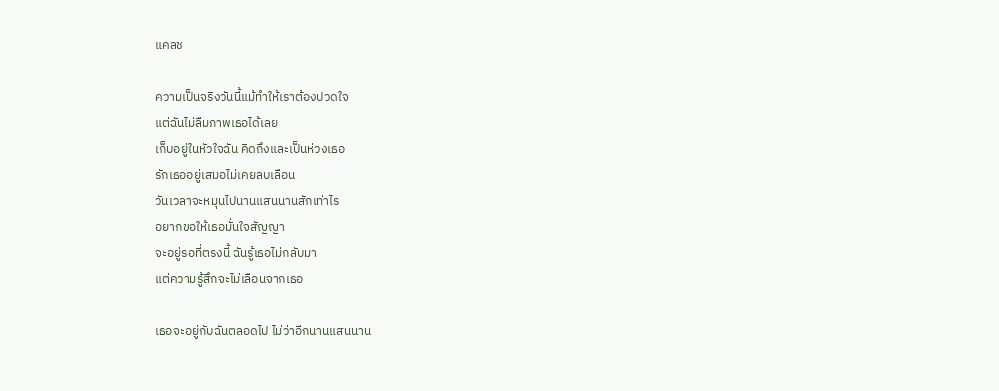แคลช

ความเป็นจริงวันนี้แม้ทำให้เราต้องปวดใจ
แต่ฉันไม่ลืมภาพเธอได้เลย
เก็บอยู่ในหัวใจฉัน คิดถึงและเป็นห่วงเธอ
รักเธออยู่เสมอไม่เคยลบเลือน
วันเวลาจะหมุนไปนานแสนนานสักเท่าไร
อยากขอให้เธอมั่นใจสัญญา
จะอยู่รอที่ตรงนี้ ฉันรู้เธอไม่กลับมา
แต่ความรู้สึกจะไม่เลือนจากเธอ

เธอจะอยู่กับฉันตลอดไป ไม่ว่าอีกนานแสนนาน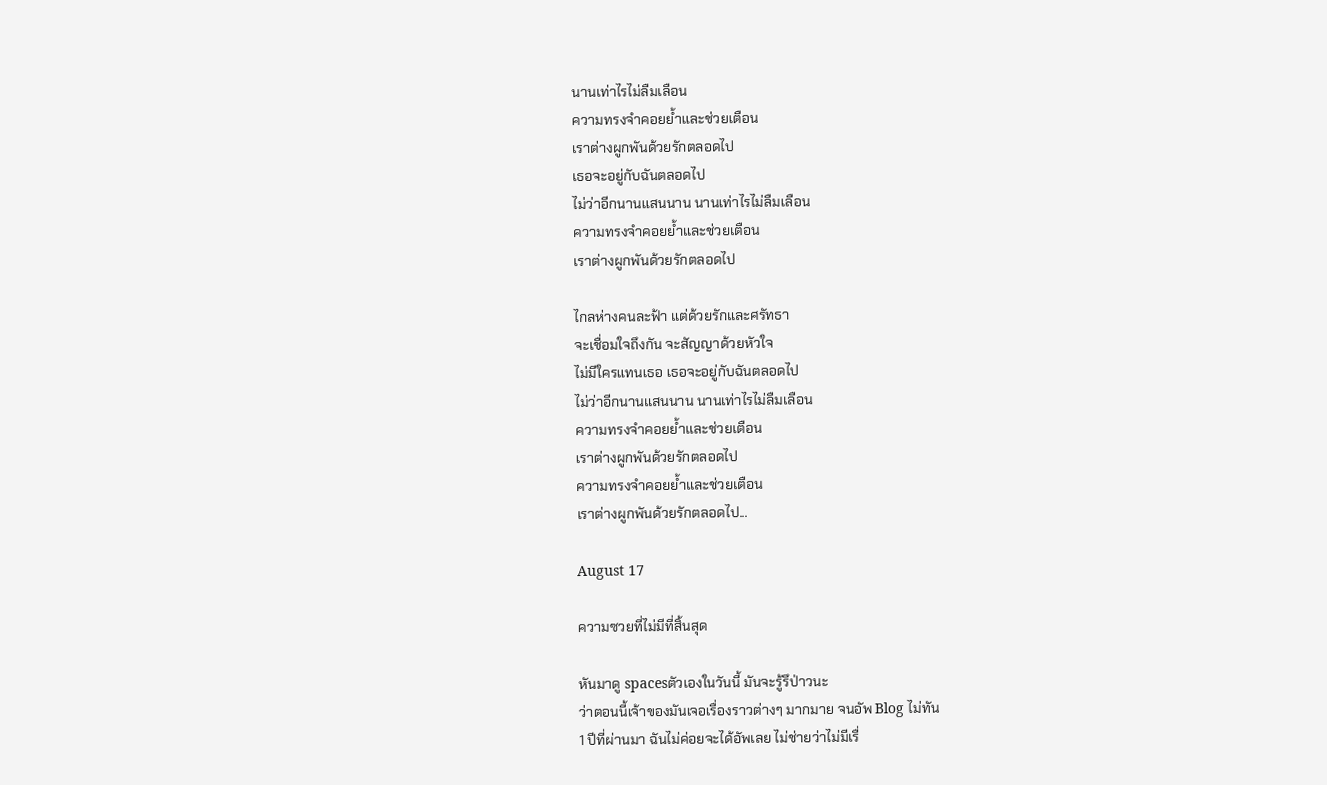นานเท่าไรไม่ลืมเลือน
ความทรงจำคอยย้ำและช่วยเตือน
เราต่างผูกพันด้วยรักตลอดไป
เธอจะอยู่กับฉันตลอดไป
ไม่ว่าอีกนานแสนนาน นานเท่าไรไม่ลืมเลือน
ความทรงจำคอยย้ำและช่วยเตือน
เราต่างผูกพันด้วยรักตลอดไป

ไกลห่างคนละฟ้า แต่ด้วยรักและศรัทธา
จะเชื่อมใจถึงกัน จะสัญญาด้วยหัวใจ
ไม่มีใครแทนเธอ เธอจะอยู่กับฉันตลอดไป
ไม่ว่าอีกนานแสนนาน นานเท่าไรไม่ลืมเลือน
ความทรงจำคอยย้ำและช่วยเตือน
เราต่างผูกพันด้วยรักตลอดไป
ความทรงจำคอยย้ำและช่วยเตือน
เราต่างผูกพันด้วยรักตลอดไป...

August 17

ความซวยที่ไม่มีที่สิ้นสุด

หันมาดู spacesตัวเองในวันนี้ มันจะรู้รึป่าวนะ
ว่าตอนนี้เจ้าของมันเจอเรื่องราวต่างๆ มากมาย จนอัพ Blog ไม่ทัน
1 ปีที่ผ่านมา ฉันไม่ค่อยจะได้อัพเลย ไม่ช่ายว่าไม่มีเรื่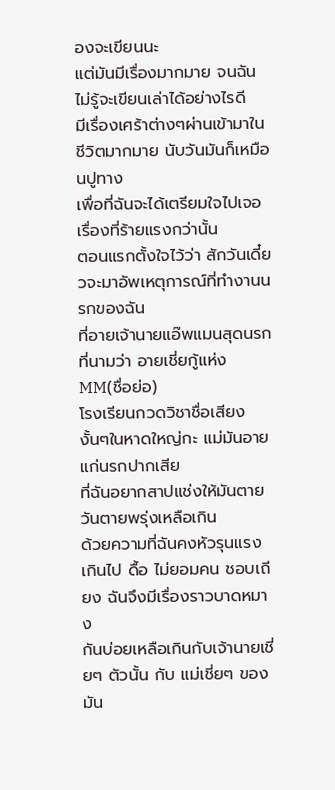องจะเขียนนะ
แต่มันมีเรื่องมากมาย จนฉันไม่รู้จะเขียนเล่าได้อย่างไรดี
มีเรื่องเศร้าต่างๆผ่านเข้ามาในชีวิตมากมาย นับวันมันก็เหมือนปูทาง
เพื่อที่ฉันจะได้เตรียมใจไปเจอเรื่องที่ร้ายแรงกว่านั้น
ตอนแรกตั้งใจไว้ว่า สักวันเดี๋ยวจะมาอัพเหตุการณ์ที่ทำงานนรกของฉัน
ที่อายเจ้านายแอ๊พแมนสุดนรกที่นามว่า อายเชี่ยกู้แห่ง MM(ชื่อย่อ)
โรงเรียนกวดวิชาชื่อเสียงงั้นๆในหาดใหญ่กะ แม่มันอายแก่นรกปากเสีย
ที่ฉันอยากสาปแช่งให้มันตายวันตายพรุ่งเหลือเกิน
ด้วยความที่ฉันคงหัวรุนแรงเกินไป ดื้อ ไม่ยอมคน ชอบเถียง ฉันจึงมีเรื่องราวบาดหมาง
กันบ่อยเหลือเกินกับเจ้านายเชี่ยๆ ตัวนั้น กับ แม่เชี่ยๆ ของมัน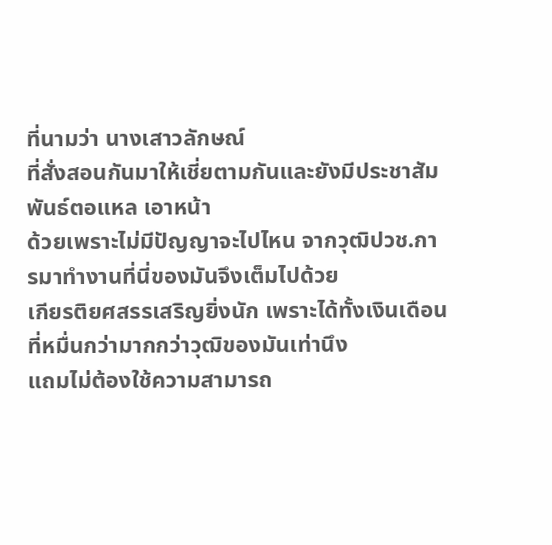ที่นามว่า นางเสาวลักษณ์
ที่สั่งสอนกันมาให้เชี่ยตามกันและยังมีประชาสัมพันธ์ตอแหล เอาหน้า
ด้วยเพราะไม่มีปัญญาจะไปไหน จากวุฒิปวช.การมาทำงานที่นี่ของมันจึงเต็มไปด้วย
เกียรติยศสรรเสริญยิ่งนัก เพราะได้ทั้งเงินเดือนที่หมื่นกว่ามากกว่าวุฒิของมันเท่านึง
แถมไม่ต้องใช้ความสามารถ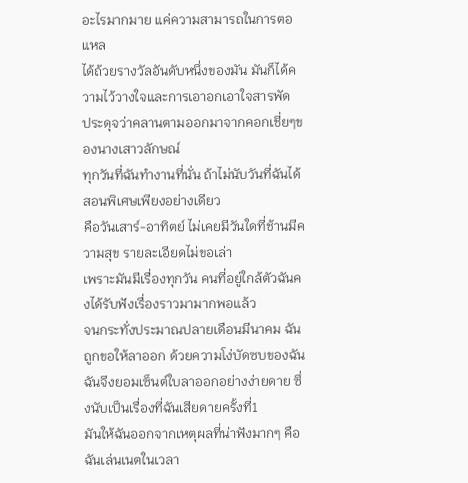อะไรมากมาย แค่ความสามารถในการตอแหล
ได้ถ้วยรางวัลอันดับหนึ่งของมัน มันก็ได้ความไว้วางใจและการเอาอกเอาใจสารพัด
ประดุจว่าคลานตามออกมาจากคอกเชี่ยๆของนางเสาวลักษณ์
ทุกวันที่ฉันทำงานที่นั่น ถ้าไม่นับวันที่ฉันได้สอนพิเศษเพียงอย่างเดียว
คือวันเสาร์-อาทิตย์ ไม่เคยมีวันใดที่ช้านมีความสุข รายละเอียดไม่ขอเล่า
เพราะมันมีเรื่องทุกวัน คนที่อยู่ใกล้ตัวฉันคงได้รับฟังเรื่องราวมามากพอแล้ว
จนกระทั่งประมาณปลายเดือนมีนาคม ฉันถูกขอให้ลาออก ด้วยความโง่บัดซบของฉัน
ฉันจีงยอมเซ็นต์ใบลาออกอย่างง่ายดาย ซึ่งนับเป็นเรื่องที่ฉันเสียดายครั้งที่1
มันให้ฉันออกจากเหตุผลที่น่าฟังมากๆ คือ ฉันเล่นเนตในเวลา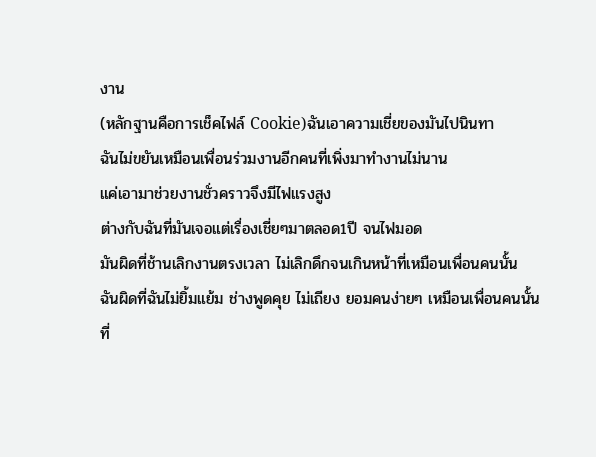งาน
(หลักฐานคือการเช็คไฟล์ Cookie)ฉันเอาความเชี่ยของมันไปนินทา
ฉันไม่ขยันเหมือนเพื่อนร่วมงานอีกคนที่เพิ่งมาทำงานไม่นาน
แค่เอามาช่วยงานชั่วคราวจึงมีไฟแรงสูง
ต่างกับฉันที่มันเจอแต่เรื่องเชี่ยๆมาตลอด1ปี จนไฟมอด
มันผิดที่ช้านเลิกงานตรงเวลา ไม่เลิกดึกจนเกินหน้าที่เหมือนเพื่อนคนนั้น
ฉันผิดที่ฉันไม่ยิ้มแย้ม ช่างพูดคุย ไม่เถียง ยอมคนง่ายๆ เหมือนเพื่อนคนนั้น
ที่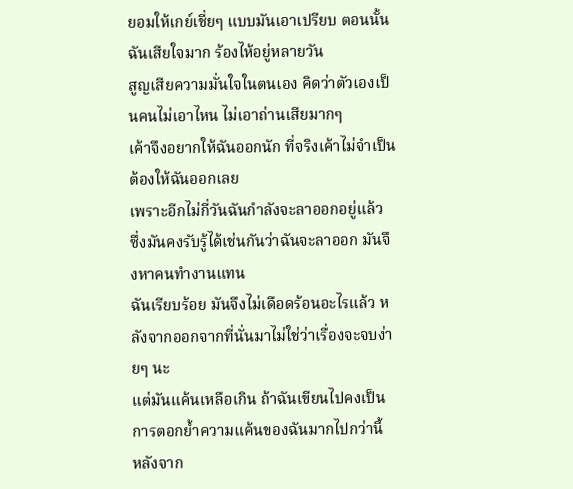ยอมให้เกย์เชี่ยๆ แบบมันเอาเปรียบ ตอนนั้นฉันเสียใจมาก ร้องไห้อยู่หลายวัน
สูญเสียความมั่นใจในตนเอง คิดว่าตัวเองเป็นคนไม่เอาไหน ไม่เอาถ่านเสียมากๆ
เค้าจึงอยากให้ฉันออกนัก ที่จริงเค้าไม่จำเป็นต้องให้ฉันออกเลย
เพราะอีกไม่กี่วันฉันกำลังจะลาออกอยู่แล้ว
ซึ่งมันคงรับรู้ได้เช่นกันว่าฉันจะลาออก มันจึงหาคนทำงานแทน
ฉันเรียบร้อย มันจึงไม่เดือดร้อนอะไรแล้ว หลังจากออกจากที่นั่นมาไม่ใช่ว่าเรื่องจะจบง่ายๆ นะ
แต่มันแค้นเหลือเกิน ถ้าฉันเขียนไปคงเป็นการตอกย้ำความแค้นของฉันมากไปกว่านี้
หลังจาก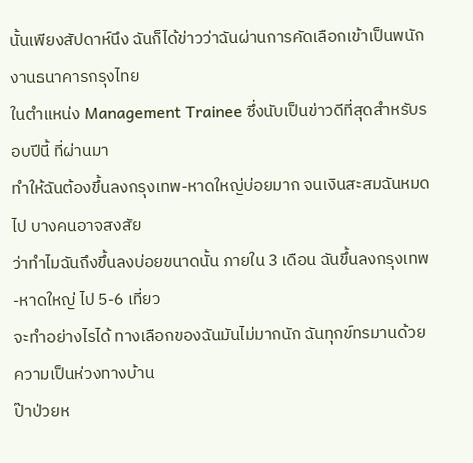นั้นเพียงสัปดาห์นึง ฉันก็ได้ข่าวว่าฉันผ่านการคัดเลือกเข้าเป็นพนักงานธนาคารกรุงไทย
ในตำแหน่ง Management Trainee ซึ่งนับเป็นข่าวดีที่สุดสำหรับรอบปีนี้ ที่ผ่านมา
ทำให้ฉันต้องขึ้นลงกรุงเทพ-หาดใหญ่บ่อยมาก จนเงินสะสมฉันหมดไป บางคนอาจสงสัย
ว่าทำไมฉันถึงขึ้นลงบ่อยขนาดนั้น ภายใน 3 เดือน ฉันขึ้นลงกรุงเทพ-หาดใหญ่ ไป 5-6 เที่ยว
จะทำอย่างไรได้ ทางเลือกของฉันมันไม่มากนัก ฉันทุกข์ทรมานด้วยความเป็นห่วงทางบ้าน
ป๊าป่วยห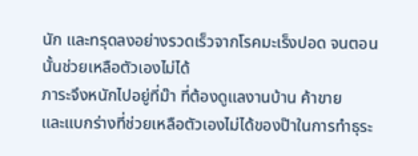นัก และทรุดลงอย่างรวดเร็วจากโรคมะเร็งปอด จนตอนนั้นช่วยเหลือตัวเองไม่ได้
ภาระจึงหนักไปอยู่ที่ม๊า ที่ต้องดูแลงานบ้าน ค้าขาย
และแบกร่างที่ช่วยเหลือตัวเองไม่ได้ของป๊าในการทำธุระ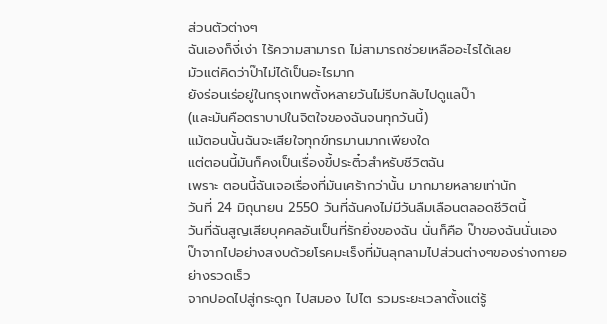ส่วนตัวต่างๆ
ฉันเองก็งี่เง่า ไร้ความสามารถ ไม่สามารถช่วยเหลืออะไรได้เลย
มัวแต่คิดว่าป๊าไม่ได้เป็นอะไรมาก
ยังร่อนเร่อยู่ในกรุงเทพตั้งหลายวันไม่รีบกลับไปดูแลป๊า
(และมันคือตราบาปในจิตใจของฉันจนทุกวันนี้)
แม้ตอนนั้นฉันจะเสียใจทุกข์ทรมานมากเพียงใด
แต่ตอนนี้มันก็คงเป็นเรื่องขี้ประติ๋วสำหรับชีวิตฉัน
เพราะ ตอนนี้ฉันเจอเรื่องที่มันเศร้ากว่านั้น มากมายหลายเท่านัก
วันที่ 24 มิถุนายน 2550 วันที่ฉันคงไม่มีวันลืมเลือนตลอดชีวิตนี้
วันที่ฉันสูญเสียบุคคลอันเป็นที่รักยิ่งของฉัน นั่นก็คือ ป๊าของฉันนั่นเอง
ป๊าจากไปอย่างสงบด้วยโรคมะเร็งที่มันลุกลามไปส่วนต่างๆของร่างกายอย่างรวดเร็ว
จากปอดไปสู่กระดูก ไปสมอง ไปไต รวมระยะเวลาตั้งแต่รู้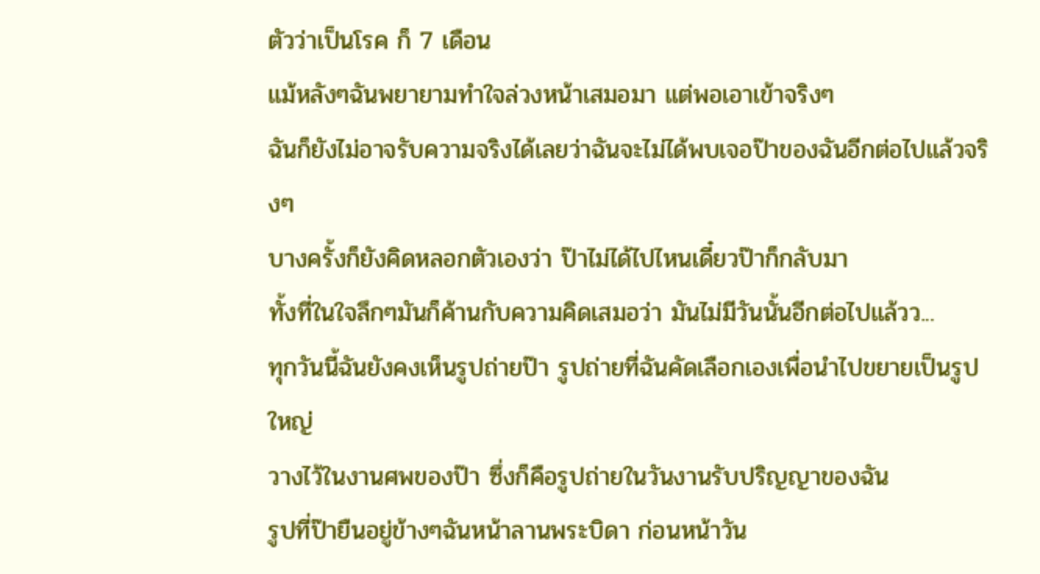ตัวว่าเป็นโรค ก็ 7 เดือน
แม้หลังๆฉันพยายามทำใจล่วงหน้าเสมอมา แต่พอเอาเข้าจริงๆ
ฉันก็ยังไม่อาจรับความจริงได้เลยว่าฉันจะไม่ได้พบเจอป๊าของฉันอีกต่อไปแล้วจริงๆ
บางครั้งก็ยังคิดหลอกตัวเองว่า ป๊าไม่ได้ไปไหนเดี๋ยวป๊าก็กลับมา
ทั้งที่ในใจลึกๆมันก็ค้านกับความคิดเสมอว่า มันไม่มีวันนั้นอีกต่อไปแล้วว...
ทุกวันนี้ฉันยังคงเห็นรูปถ่ายป๊า รูปถ่ายที่ฉันคัดเลือกเองเพื่อนำไปขยายเป็นรูปใหญ่
วางไว้ในงานศพของป๊า ซึ่งก็คือรูปถ่ายในวันงานรับปริญญาของฉัน
รูปที่ป๊ายืนอยู่ข้างๆฉันหน้าลานพระบิดา ก่อนหน้าวัน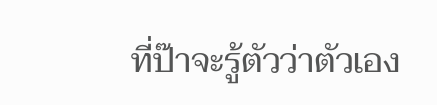ที่ป๊าจะรู้ตัวว่าตัวเอง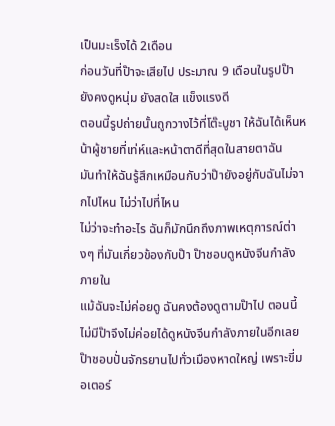เป็นมะเร็งได้ 2เดือน
ก่อนวันที่ป๊าจะเสียไป ประมาณ 9 เดือนในรูปป๊ายังคงดูหนุ่ม ยังสดใส แข็งแรงดี
ตอนนี้รูปถ่ายนั้นถูกวางไว้ที่โต๊ะบูชา ให้ฉันได้เห็นหน้าผู้ชายที่เท่ห์และหน้าตาดีที่สุดในสายตาฉัน
มันทำให้ฉันรู้สึกเหมือนกับว่าป๊ายังอยู่กับฉันไม่จากไปไหน ไม่ว่าไปที่ไหน
ไม่ว่าจะทำอะไร ฉันก็มักนึกถึงภาพเหตุการณ์ต่างๆ ที่มันเกี่ยวข้องกับป๊า ป๊าชอบดูหนังจีนกำลังภายใน
แม้ฉันจะไม่ค่อยดู ฉันคงต้องดูตามป๊าไป ตอนนี้ไม่มีป๊าจึงไม่ค่อยได้ดูหนังจีนกำลังภายในอีกเลย
ป๊าชอบปั่นจักรยานไปทั่วเมืองหาดใหญ่ เพราะขี่มอเตอร์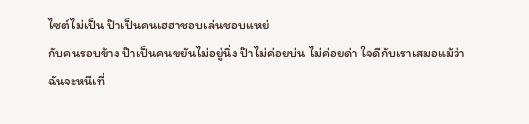ไซต์ไม่เป็น ป๊าเป็นคนเฮฮาชอบเล่นชอบแหย่
กับคนรอบข้าง ป๊าเป็นคนขยันไม่อยู่นิ่ง ป๊าไม่ค่อยบ่น ไม่ค่อยด่า ใจดีกับเราเสมอแม้ว่าฉันจะหนีเที่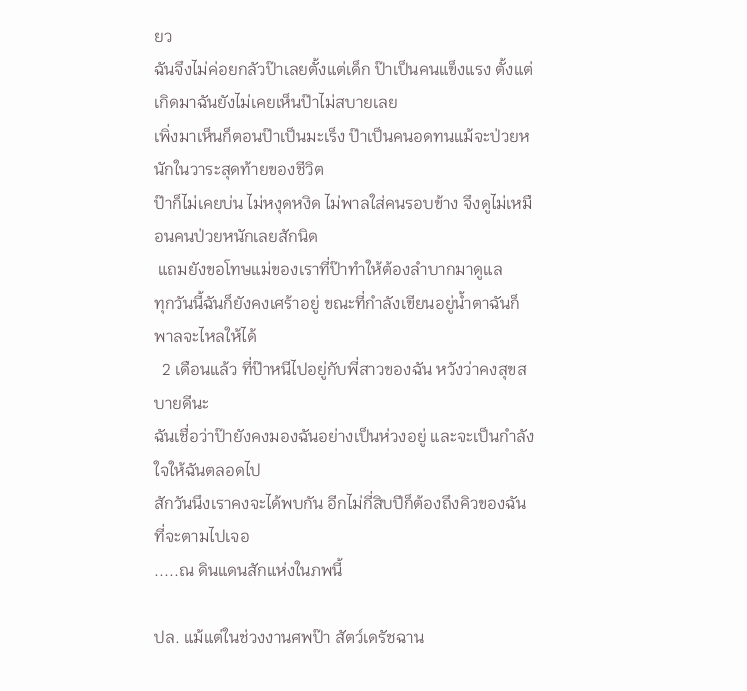ยว
ฉันจึงไม่ค่อยกลัวป๊าเลยตั้งแต่เด็ก ป๊าเป็นคนแข็งแรง ตั้งแต่เกิดมาฉันยังไม่เคยเห็นป๊าไม่สบายเลย
เพิ่งมาเห็นก็ตอนป๊าเป็นมะเร็ง ป๊าเป็นคนอดทนแม้จะป่วยหนักในวาระสุดท้ายของชีวิต
ป๊าก็ไม่เคยบ่น ไม่หงุดหงิด ไม่พาลใส่คนรอบข้าง จึงดูไม่เหมือนคนป่วยหนักเลยสักนิด
 แถมยังขอโทษแม่ของเราที่ป๊าทำให้ต้องลำบากมาดูแล
ทุกวันนี้ฉันก็ยังคงเศร้าอยู่ ขณะที่กำลังเขียนอยู่น้ำตาฉันก็พาลจะไหลให้ได้
  2 เดือนแล้ว ที่ป๊าหนีไปอยู่กับพี่สาวของฉัน หวังว่าคงสุขสบายดีนะ
ฉันเชื่อว่าป๊ายังคงมองฉันอย่างเป็นห่วงอยู่ และจะเป็นกำลังใจให้ฉันตลอดไป
สักวันนึงเราคงจะได้พบกัน อีกไม่กี่สิบปีก็ต้องถึงคิวของฉันที่จะตามไปเจอ
.....ณ ดินแดนสักแห่งในภพนี้

ปล. แม้แต่ในช่วงงานศพป๊า สัตว์เดรัชฉาน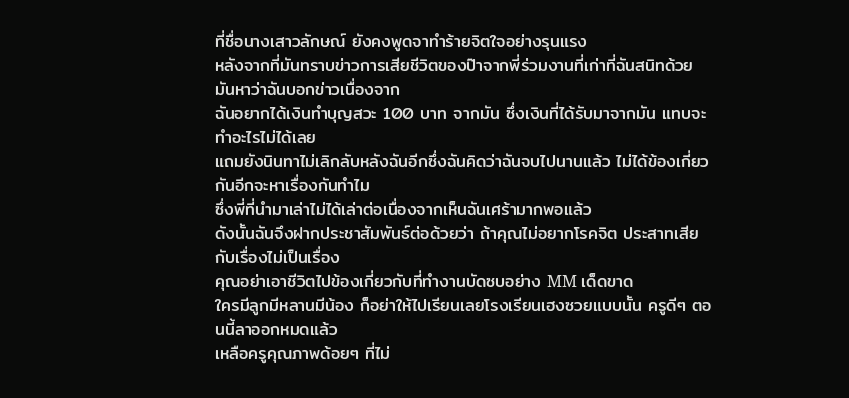ที่ชื่อนางเสาวลักษณ์ ยังคงพูดจาทำร้ายจิตใจอย่างรุนแรง
หลังจากที่มันทราบข่าวการเสียชีวิตของป๊าจากพี่ร่วมงานที่เก่าที่ฉันสนิทด้วย มันหาว่าฉันบอกข่าวเนื่องจาก
ฉันอยากได้เงินทำบุญสวะ 100 บาท จากมัน ซึ่งเงินที่ได้รับมาจากมัน แทบจะทำอะไรไม่ได้เลย
แถมยังนินทาไม่เลิกลับหลังฉันอีกซึ่งฉันคิดว่าฉันจบไปนานแล้ว ไม่ได้ข้องเกี่ยวกันอีกจะหาเรื่องกันทำไม
ซึ่งพี่ที่นำมาเล่าไม่ได้เล่าต่อเนื่องจากเห็นฉันเศร้ามากพอแล้ว
ดังนั้นฉันจึงฝากประชาสัมพันธ์ต่อด้วยว่า ถ้าคุณไม่อยากโรคจิต ประสาทเสียกับเรื่องไม่เป็นเรื่อง
คุณอย่าเอาชีวิตไปข้องเกี่ยวกับที่ทำงานบัดซบอย่าง MM เด็ดขาด
ใครมีลูกมีหลานมีน้อง ก็อย่าให้ไปเรียนเลยโรงเรียนเฮงซวยแบบนั้น ครูดีๆ ตอนนี้ลาออกหมดแล้ว
เหลือครูคุณภาพด้อยๆ ที่ไม่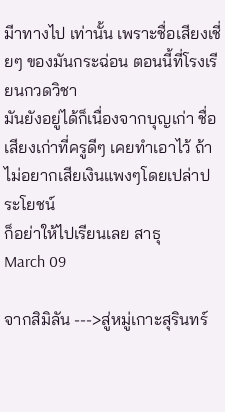มีาทางไป เท่านั้น เพราะชื่อเสียงเชี่ยๆ ของมันกระฉ่อน ตอนนี้ที่โรงเรียนกวดวิชา
มันยังอยู่ได้ก็เนื่องจากบุญเก่า ชื่อเสียงเก่าที่ครูดีๆ เคยทำเอาไว้ ถ้าไม่อยากเสียเงินแพงๆโดยเปล่าประโยชน์
ก็อย่าให้ไปเรียนเลย สาธุ
March 09

จากสิมิลัน --->สู่หมู่เกาะสุรินทร์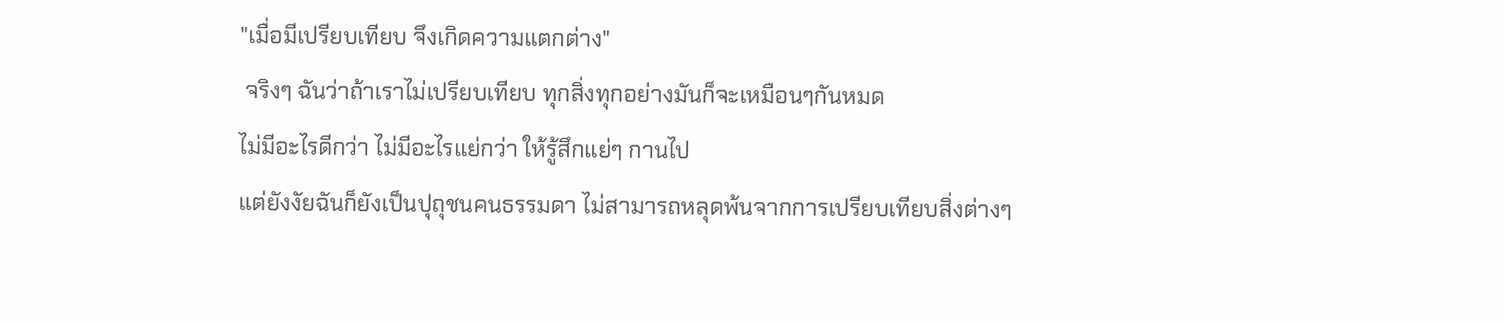"เมื่อมีเปรียบเทียบ จึงเกิดความแตกต่าง"
 จริงๆ ฉันว่าถ้าเราไม่เปรียบเทียบ ทุกสิ่งทุกอย่างมันก็จะเหมือนๆกันหมด
ไม่มีอะไรดีกว่า ไม่มีอะไรแย่กว่า ให้รู้สึกแย่ๆ กานไป
แต่ยังงัยฉันก็ยังเป็นปุถุชนคนธรรมดา ไม่สามารถหลุดพ้นจากการเปรียบเทียบสิ่งต่างๆ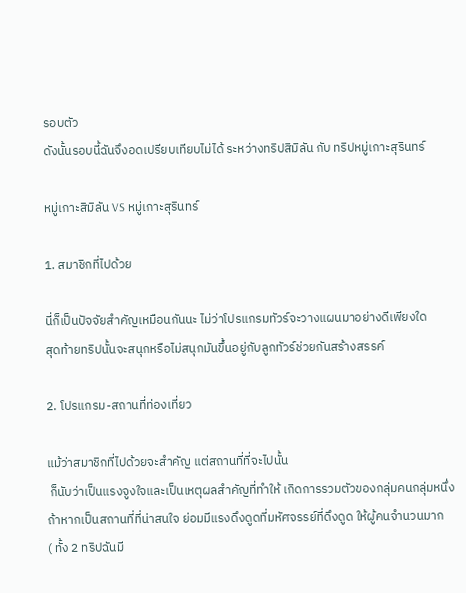รอบตัว
ดังนั้นรอบนี้ฉันจึงอดเปรียบเทียบไม่ได้ ระหว่างทริปสิมิลัน กับ ทริปหมู่เกาะสุรินทร์

หมู่เกาะสิมิลัน VS หมู่เกาะสุรินทร์

1. สมาชิกที่ไปด้วย

นี่ก็เป็นปัจจัยสำคัญเหมือนกันนะ ไม่ว่าโปรแกรมทัวร์จะวางแผนมาอย่างดีเพียงใด
สุดท้ายทริปนั้นจะสนุกหรือไม่สนุกมันขึ้นอยู่กับลูกทัวร์ช่วยกันสร้างสรรค์

2. โปรแกรม-สถานที่ท่องเที่ยว

แม้ว่าสมาชิกที่ไปด้วยจะสำคัญ แต่สถานที่ที่จะไปนั้น
 ก็นับว่าเป็นแรงจูงใจและเป็นเหตุผลสำคัญที่ทำให้ เกิดการรวมตัวของกลุ่มคนกลุ่มหนึ่ง
ถ้าหากเป็นสถานที่ที่น่าสนใจ ย่อมมีแรงดึงดูดที่มหัศจรรย์ที่ดึงดูด ให้ผู้คนจำนวนมาก
( ทั้ง 2 ทริปฉันมี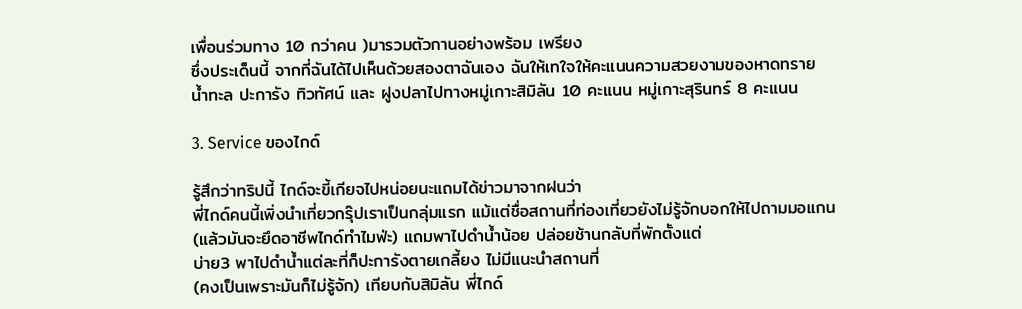เพื่อนร่วมทาง 10 กว่าคน )มารวมตัวกานอย่างพร้อม เพรียง
ซึ่งประเด็นนี้ จากที่ฉันได้ไปเห็นด้วยสองตาฉันเอง ฉันให้เทใจให้คะแนนความสวยงามของหาดทราย
น้ำทะล ปะการัง ทิวทัศน์ และ ฝูงปลาไปทางหมู่เกาะสิมิลัน 10 คะแนน หมู่เกาะสุรินทร์ 8 คะแนน

3. Service ของไกด์

รู้สึกว่าทริปนี้ ไกด์จะขี้เกียจไปหน่อยนะแถมได้ข่าวมาจากฝนว่า
พี่ไกด์คนนี้เพิ่งนำเที่ยวกรุ๊ปเราเป็นกลุ่มแรก แม้แต่ชื่อสถานที่ท่องเที่ยวยังไม่รู้จักบอกให้ไปถามมอแกน
(แล้วมันจะยึดอาชีพไกด์ทำไมฟ่ะ) แถมพาไปดำน้ำน้อย ปล่อยช้านกลับที่พักตั้งแต่
บ่าย3 พาไปดำน้ำแต่ละที่ก็ปะการังตายเกลี้ยง ไม่มีแนะนำสถานที่
(คงเป็นเพราะมันก็ไม่รู้จัก) เทียบกับสิมิลัน พี่ไกด์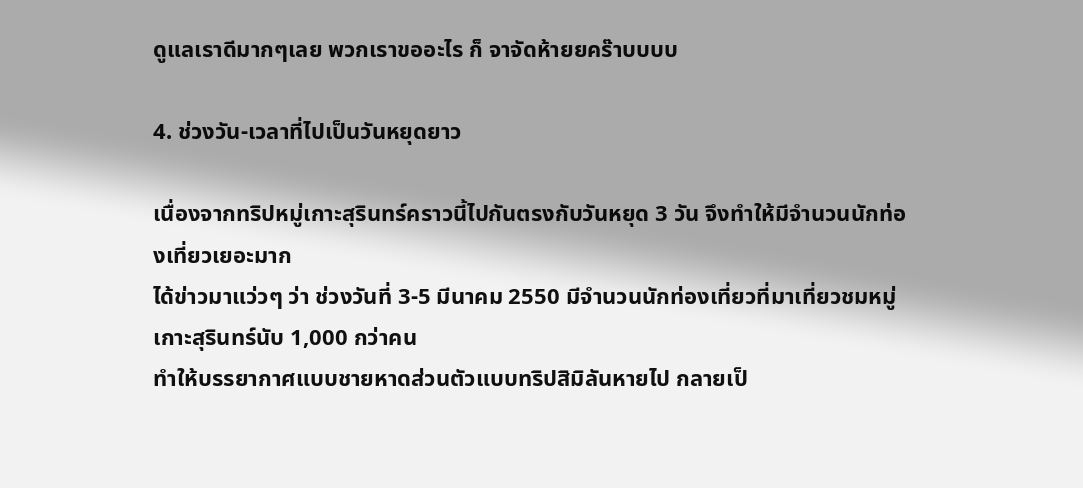ดูแลเราดีมากๆเลย พวกเราขออะไร ก็ จาจัดห้ายยคร๊าบบบบ

4. ช่วงวัน-เวลาที่ไปเป็นวันหยุดยาว

เนื่องจากทริปหมู่เกาะสุรินทร์คราวนี้ไปกันตรงกับวันหยุด 3 วัน จึงทำให้มีจำนวนนักท่องเที่ยวเยอะมาก
ได้ข่าวมาแว่วๆ ว่า ช่วงวันที่ 3-5 มีนาคม 2550 มีจำนวนนักท่องเที่ยวที่มาเที่ยวชมหมู่เกาะสุรินทร์นับ 1,000 กว่าคน
ทำให้บรรยากาศแบบชายหาดส่วนตัวแบบทริปสิมิลันหายไป กลายเป็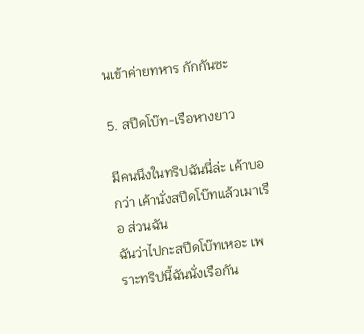นเข้าค่ายทหาร กักกันซะ

5. สปีดโบ๊ท-เรือหางยาว

มีคนนึงในทริปฉันนี่ล่ะ เค้าบอกว่า เค้านั่งสปีดโบ๊ทแล้วเมาเรือ ส่วนฉัน
ฉันว่าไปกะสปีดโบ๊ทเหอะ เพราะทริปนี้ฉันนั่งเรือกัน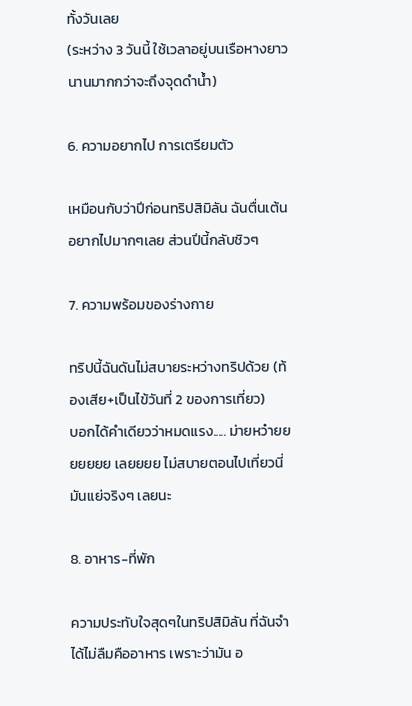ทั้งวันเลย
(ระหว่าง 3 วันนี้ ใช้เวลาอยู่บนเรือหางยาวนานมากกว่าจะถึงจุดดำน้ำ)

6. ความอยากไป การเตรียมตัว

เหมือนกับว่าปีก่อนทริปสิมิลัน ฉันตื่นเต้นอยากไปมากๆเลย ส่วนปีนี้กลับชิวๆ

7. ความพร้อมของร่างกาย

ทริปนี้ฉันดันไม่สบายระหว่างทริปด้วย (ท้องเสีย+เป็นไข้วันที่ 2 ของการเที่ยว)
บอกได้คำเดียวว่าหมดแรง..... ม่ายหว๋ายยยยยยย เลยยยย ไม่สบายตอนไปเที่ยวนี่ มันแย่จริงๆ เลยนะ

8. อาหาร-ที่พัก

ความประทับใจสุดๆในทริปสิมิลัน ที่ฉันจำได้ไม่ลืมคืออาหาร เพราะว่ามัน อ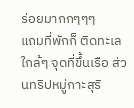ร่อยมากกๆๆๆ
แถมที่พักก็ ติดทะเล ใกล้ๆ จุดที่ขึ้นเรือ ส่วนทริปหมู่กาะสุริ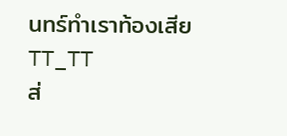นทร์ทำเราท้องเสีย TT_TT
ส่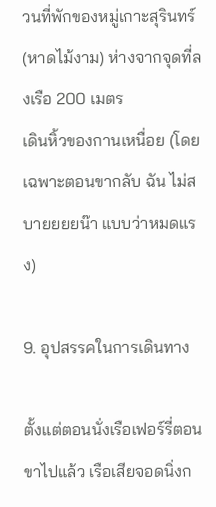วนที่พักของหมู่เกาะสุรินทร์ (หาดไม้งาม) ห่างจากจุดที่ลงเรือ 200 เมตร
เดินหิ้วของกานเหนื่อย (โดยเฉพาะตอนขากลับ ฉัน ไม่สบายยยยน๊า แบบว่าหมดแรง)

9. อุปสรรคในการเดินทาง

ตั้งแต่ตอนนั่งเรือเฟอร์รี่ตอนขาไปแล้ว เรือเสียจอดนิ่งก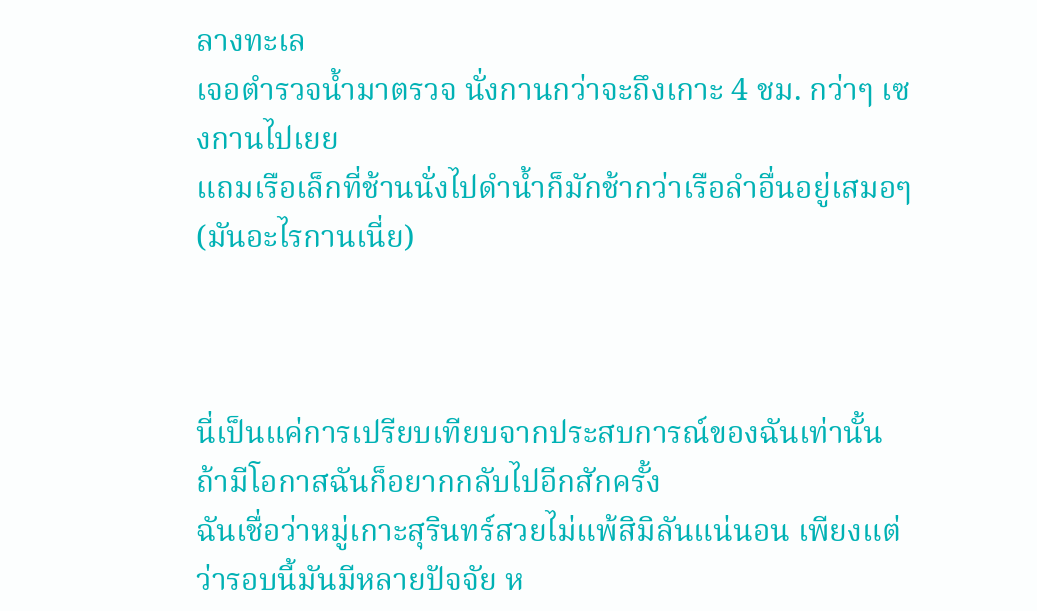ลางทะเล
เจอตำรวจน้ำมาตรวจ นั่งกานกว่าจะถึงเกาะ 4 ชม. กว่าๆ เซงกานไปเยย
แถมเรือเล็กที่ช้านนั่งไปดำน้ำก็มักช้ากว่าเรือลำอื่นอยู่เสมอๆ (มันอะไรกานเนี่ย)



นี่เป็นแค่การเปรียบเทียบจากประสบการณ์ของฉันเท่านั้น ถ้ามีโอกาสฉันก็อยากกลับไปอีกสักครั้ง
ฉันเชื่อว่าหมู่เกาะสุรินทร์สวยไม่แพ้สิมิลันแน่นอน เพียงแต่ว่ารอบนี้มันมีหลายปัจจัย ห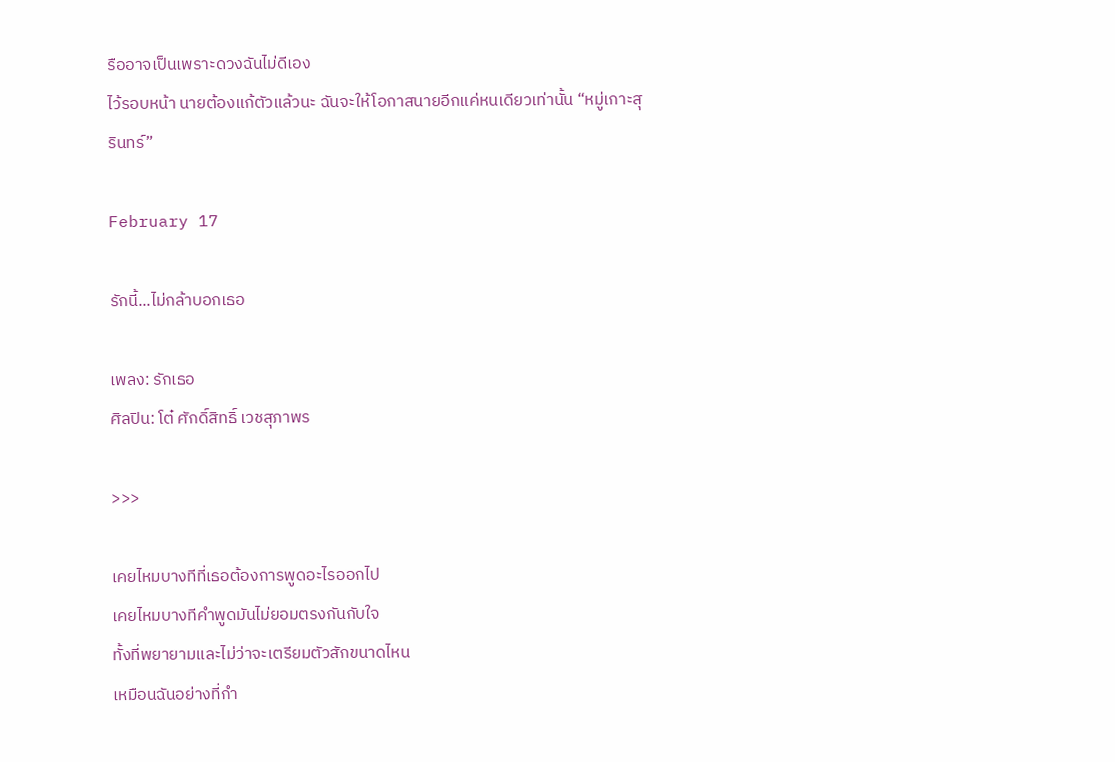รืออาจเป็นเพราะดวงฉันไม่ดีเอง
ไว้รอบหน้า นายต้องแก้ตัวแล้วนะ ฉันจะให้โอกาสนายอีกแค่หนเดียวเท่านั้น “หมู่เกาะสุรินทร์”

February 17

รักนี้...ไม่กล้าบอกเธอ

เพลง: รักเธอ
ศิลปิน: โต๋ ศักดิ์สิทธิ์ เวชสุภาพร

>>>

เคยไหมบางทีที่เธอต้องการพูดอะไรออกไป
เคยไหมบางทีคำพูดมันไม่ยอมตรงกันกับใจ
ทั้งที่พยายามและไม่ว่าจะเตรียมตัวสักขนาดไหน
เหมือนฉันอย่างที่กำ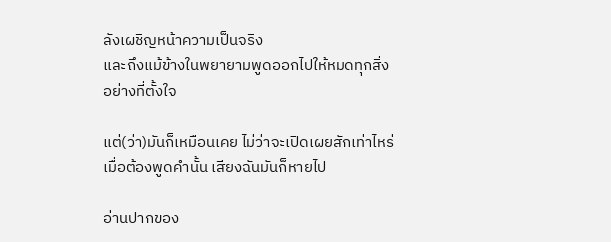ลังเผชิญหน้าความเป็นจริง
และถึงแม้ข้างในพยายามพูดออกไปให้หมดทุกสิ่ง
อย่างที่ตั้งใจ

แต่(ว่า)มันก็เหมือนเคย ไม่ว่าจะเปิดเผยสักเท่าไหร่
เมื่อต้องพูดคำนั้น เสียงฉันมันก็หายไป

อ่านปากของ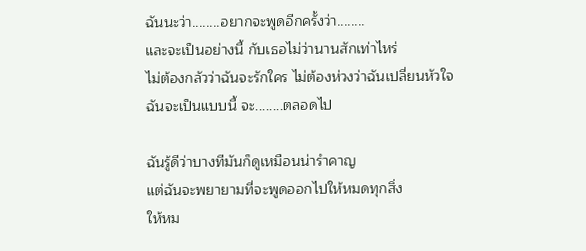ฉันนะว่า........อยากจะพูดอีกครั้งว่า........
และจะเป็นอย่างนี้ กับเธอไม่ว่านานสักเท่าไหร่
ไม่ต้องกลัวว่าฉันจะรักใคร ไม่ต้องห่วงว่าฉันเปลี่ยนหัวใจ
ฉันจะเป็นแบบนี้ จะ........ตลอดไป

ฉันรู้ดีว่าบางทีมันก็ดูเหมือนน่ารำคาญ
แต่ฉันจะพยายามที่จะพูดออกไปให้หมดทุกสิ่ง
ให้หม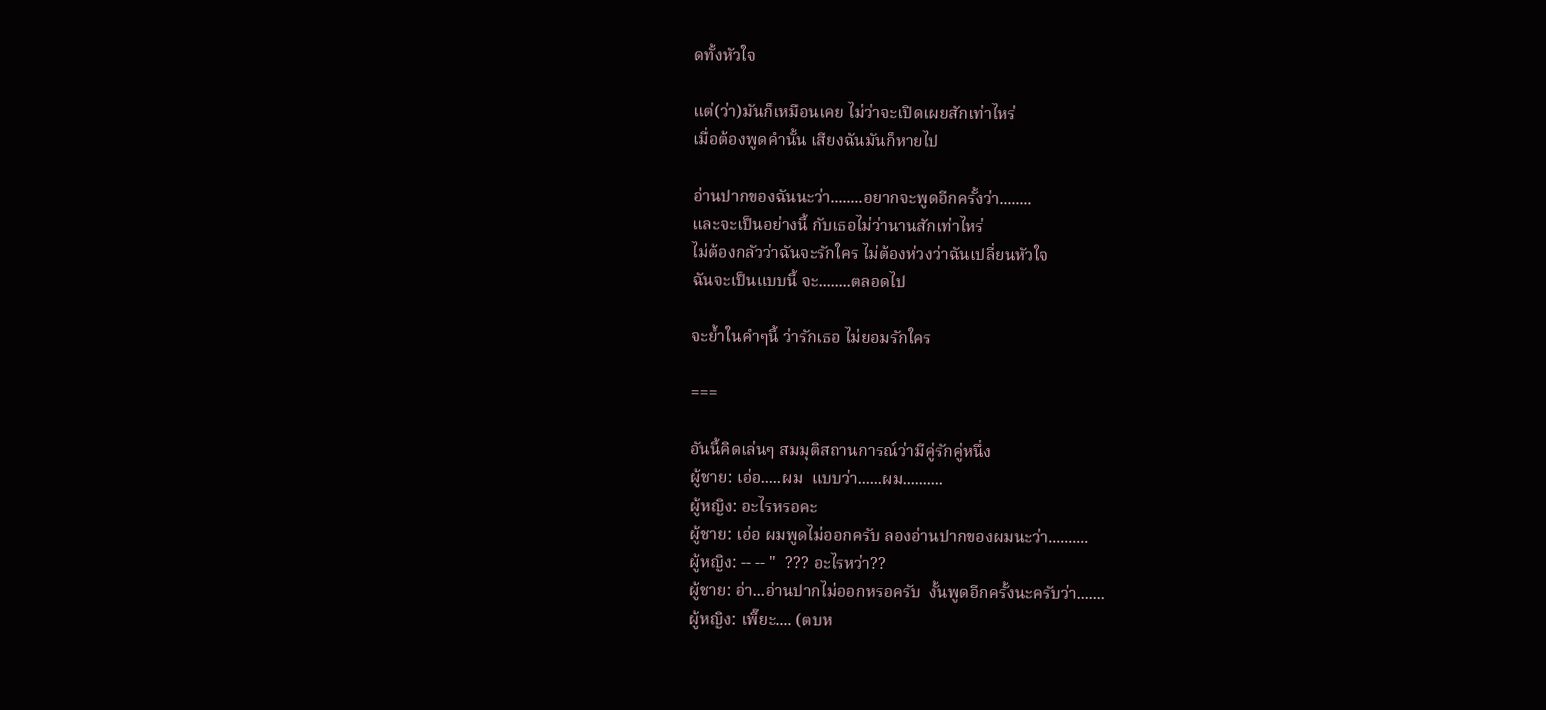ดทั้งหัวใจ

แต่(ว่า)มันก็เหมือนเคย ไม่ว่าจะเปิดเผยสักเท่าไหร่
เมื่อต้องพูดคำนั้น เสียงฉันมันก็หายไป

อ่านปากของฉันนะว่า........อยากจะพูดอีกครั้งว่า........
และจะเป็นอย่างนี้ กับเธอไม่ว่านานสักเท่าไหร่
ไม่ต้องกลัวว่าฉันจะรักใคร ไม่ต้องห่วงว่าฉันเปลี่ยนหัวใจ
ฉันจะเป็นแบบนี้ จะ........ตลอดไป

จะย้ำในคำๆนี้ ว่ารักเธอ ไม่ยอมรักใคร

===

อันนี้คิดเล่นๆ สมมุติสถานการณ์ว่ามีคู่รักคู่หนึ่ง
ผู้ชาย: เอ่อ.....ผม  แบบว่า......ผม..........
ผู้หญิง: อะไรหรอคะ
ผู้ชาย: เอ่อ ผมพูดไม่ออกครับ ลองอ่านปากของผมนะว่า..........
ผู้หญิง: -- -- "  ??? อะไรหว่า??
ผู้ชาย: อ่า...อ่านปากไม่ออกหรอครับ  งั้นพูดอีกครั้งนะครับว่า.......
ผู้หญิง: เพี๊ยะ.... (ตบห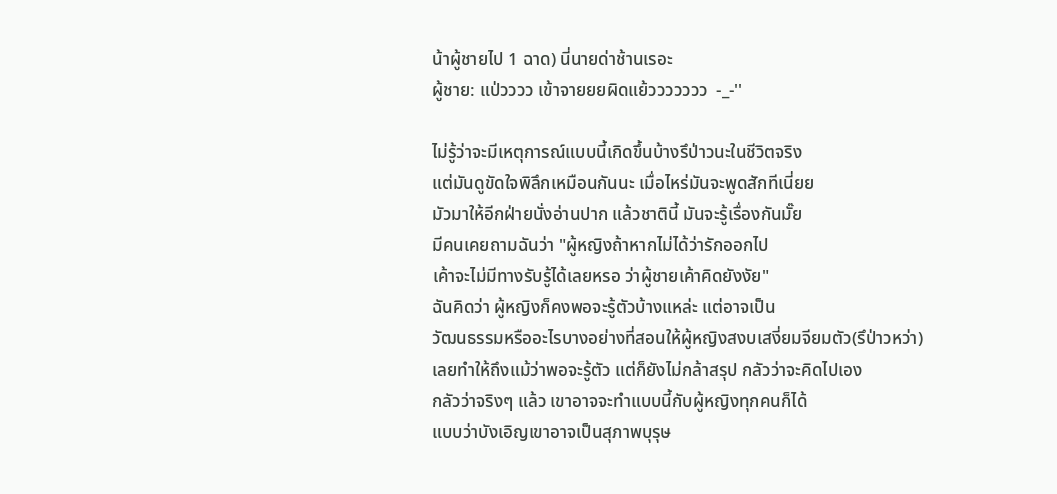น้าผู้ชายไป 1 ฉาด) นี่นายด่าช้านเรอะ
ผู้ชาย: แป่วววว เข้าจายยยผิดแย้ววววววว  -_-''

ไม่รู้ว่าจะมีเหตุการณ์แบบนี้เกิดขึ้นบ้างรึป่าวนะในชีวิตจริง
แต่มันดูขัดใจพิลึกเหมือนกันนะ เมื่อไหร่มันจะพูดสักทีเนี่ยย
มัวมาให้อีกฝ่ายนั่งอ่านปาก แล้วชาตินี้ มันจะรู้เรื่องกันมั๊ย
มีคนเคยถามฉันว่า "ผู้หญิงถ้าหากไม่ได้ว่ารักออกไป
เค้าจะไม่มีทางรับรู้ได้เลยหรอ ว่าผู้ชายเค้าคิดยังงัย"
ฉันคิดว่า ผู้หญิงก็คงพอจะรู้ตัวบ้างแหล่ะ แต่อาจเป็น
วัฒนธรรมหรืออะไรบางอย่างที่สอนให้ผู้หญิงสงบเสงี่ยมจียมตัว(รึป่าวหว่า)
เลยทำให้ถึงแม้ว่าพอจะรู้ตัว แต่ก็ยังไม่กล้าสรุป กลัวว่าจะคิดไปเอง
กลัวว่าจริงๆ แล้ว เขาอาจจะทำแบบนี้กับผู้หญิงทุกคนก็ได้
แบบว่าบังเอิญเขาอาจเป็นสุภาพบุรุษ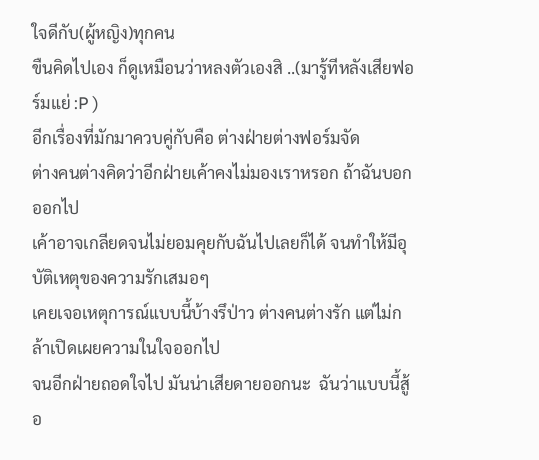ใจดีกับ(ผู้หญิง)ทุกคน
ขืนคิดไปเอง ก็ดูเหมือนว่าหลงตัวเองสิ ..(มารู้ทีหลังเสียฟอร์มแย่ :P )
อีกเรื่องที่มักมาควบคู่กับคือ ต่างฝ่ายต่างฟอร์มจัด
ต่างคนต่างคิดว่าอีกฝ่ายเค้าคงไม่มองเราหรอก ถ้าฉันบอกออกไป
เค้าอาจเกลียดจนไม่ยอมคุยกับฉันไปเลยก็ได้ จนทำให้มีอุบัติเหตุของความรักเสมอๆ
เคยเจอเหตุการณ์แบบนี้บ้างรึป่าว ต่างคนต่างรัก แต่ไม่กล้าเปิดเผยความในใจออกไป
จนอีกฝ่ายถอดใจไป มันน่าเสียดายออกนะ  ฉันว่าแบบนี้สู้อ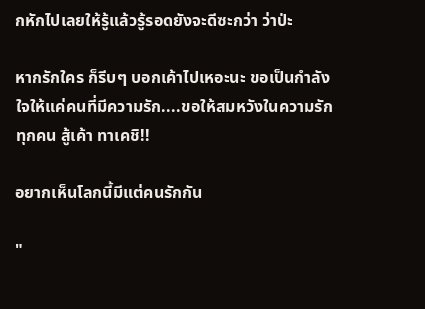กหักไปเลยให้รู้แล้วรู้รอดยังจะดีซะกว่า ว่าป่ะ

หากรักใคร ก็รีบๆ บอกเค้าไปเหอะนะ ขอเป็นกำลังใจให้แค่คนที่มีความรัก....ขอให้สมหวังในความรักทุกคน สู้เค้า ทาเคชิ!!

อยากเห็นโลกนี้มีแต่คนรักกัน

"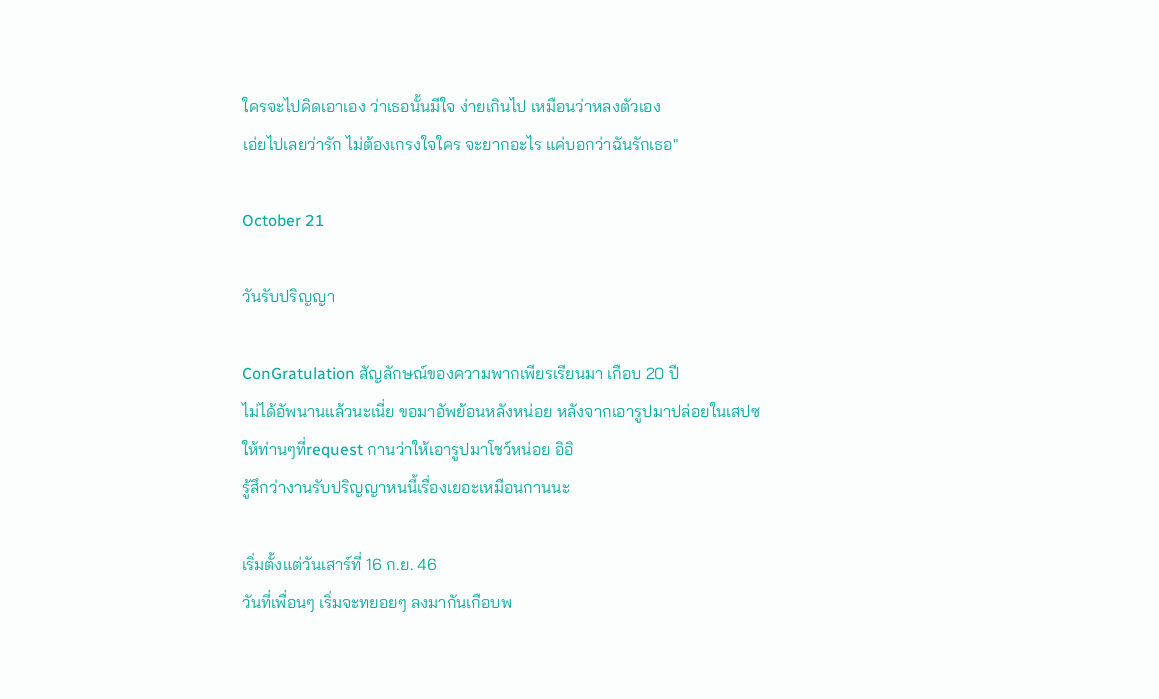ใครจะไปคิดเอาเอง ว่าเธอนั้นมีใจ ง่ายเกินไป เหมือนว่าหลงตัวเอง
เอ่ยไปเลยว่ารัก ไม่ต้องเกรงใจใคร จะยากอะไร แค่บอกว่าฉันรักเธอ"

October 21

วันรับปริญญา

ConGratulation สัญลักษณ์ของความพากเพียรเรียนมา เกือบ 20 ปี
ไม่ได้อัพนานแล้วนะเนี่ย ขอมาอัพย้อนหลังหน่อย หลังจากเอารูปมาปล่อยในเสปซ
ให้ท่านๆที่request กานว่าให้เอารูปมาโชว์หน่อย อิอิ
รู้สึกว่างานรับปริญญาหนนี้เรื่องเยอะเหมือนกานนะ

เริ่มตั้งแต่วันเสาร์ที่ 16 ก.ย. 46
วันที่เพื่อนๆ เริ่มจะทยอยๆ ลงมากันเกือบพ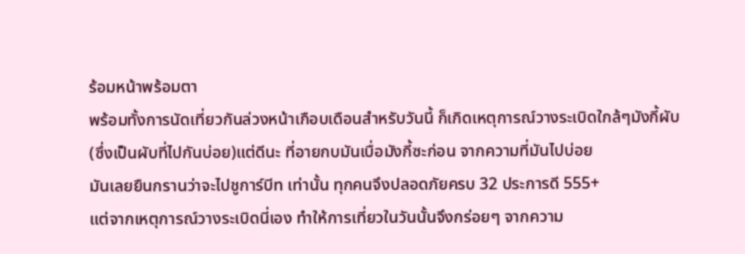ร้อมหน้าพร้อมตา
พร้อมทั้งการนัดเที่ยวกันล่วงหน้าเกือบเดือนสำหรับวันนี้ ก็เกิดเหตุการณ์วางระเบิดใกล้ๆมังกี้ผับ
(ซึ่งเป็นผับที่ไปกันบ่อย)แต่ดีนะ ที่อายกบมันเบื่อมังกี้ซะก่อน จากความที่มันไปบ่อย
มันเลยยืนกรานว่าจะไปชูการ์บีท เท่านั้น ทุกคนจึงปลอดภัยครบ 32 ประการดี 555+
แต่จากเหตุการณ์วางระเบิดนี่เอง ทำให้การเที่ยวในวันนั้นจึงกร่อยๆ จากความ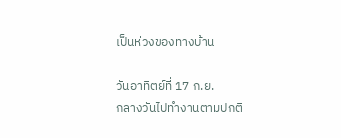เป็นห่วงของทางบ้าน

วันอาทิตย์ที่ 17 ก.ย.
กลางวันไปทำงานตามปกติ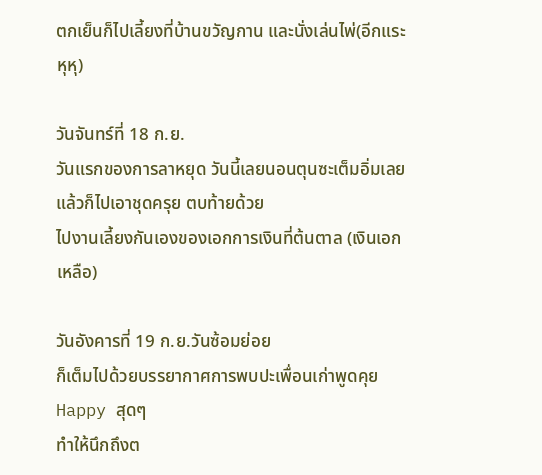ตกเย็นก็ไปเลี้ยงที่บ้านขวัญกาน และนั่งเล่นไพ่(อีกแระ หุหุ)

วันจันทร์ที่ 18 ก.ย.
วันแรกของการลาหยุด วันนี้เลยนอนตุนซะเต็มอิ่มเลย แล้วก็ไปเอาชุดครุย ตบท้ายด้วย
ไปงานเลี้ยงกันเองของเอกการเงินที่ต้นตาล (เงินเอกเหลือ)

วันอังคารที่ 19 ก.ย.วันซ้อมย่อย
ก็เต็มไปด้วยบรรยากาศการพบปะเพื่อนเก่าพูดคุย Happy สุดๆ
ทำให้นึกถึงต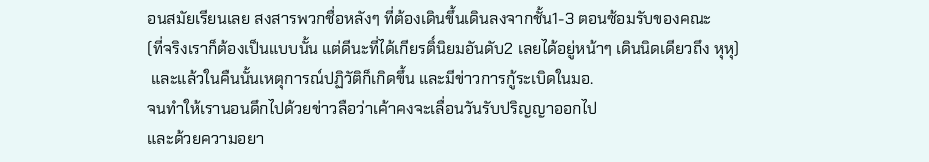อนสมัยเรียนเลย สงสารพวกชื่อหลังๆ ที่ต้องเดินขึ้นเดินลงจากชั้น1-3 ตอนซ้อมรับของคณะ
(ที่จริงเราก็ต้องเป็นแบบนั้น แต่ดีนะที่ได้เกียรติ์นิยมอันดับ2 เลยได้อยู่หน้าๆ เดินนิดเดียวถึง หุหุ)
 และแล้วในคืนนั้นเหตุการณ์ปฏิวัติก็เกิดขึ้น และมีข่าวการกู้ระเบิดในมอ.
จนทำให้เรานอนดึกไปด้วยข่าวลือว่าเค้าคงจะเลื่อนวันรับปริญญาออกไป
และด้วยความอยา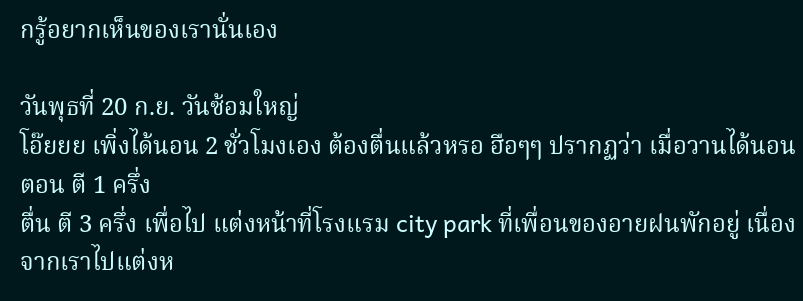กรู้อยากเห็นของเรานั่นเอง

วันพุธที่ 20 ก.ย. วันซ้อมใหญ่
โอ๊ยยย เพิ่งได้นอน 2 ชั่วโมงเอง ต้องตื่นแล้วหรอ ฮือๆๆ ปรากฏว่า เมื่อวานได้นอนตอน ตี 1 ครึ่ง
ตื่น ตี 3 ครึ่ง เพื่อไป แต่งหน้าที่โรงแรม city park ที่เพื่อนของอายฝนพักอยู่ เนื่องจากเราไปแต่งห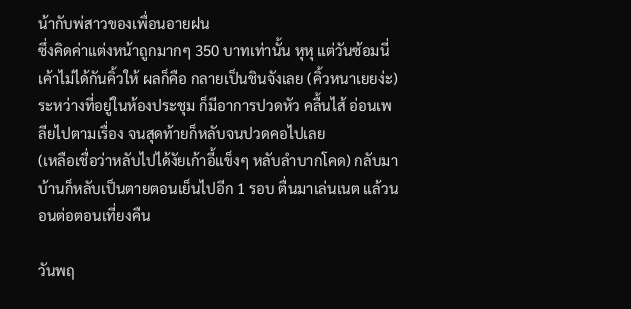น้ากับพ่สาวของเพื่อนอายฝน
ซึ่งคิดค่าแต่งหน้าถูกมากๆ 350 บาทเท่านั้น หุหุ แต่วันซ้อมนี่ เค้าไม่ได้กันคิ้วให้ ผลก็คือ กลายเป็นชินจังเลย (คิ้วหนาเยยง่ะ)
ระหว่างที่อยู่ในห้องประชุม ก็มีอาการปวดหัว คลื้นไส้ อ่อนเพลียไปตามเรื่อง จนสุดท้ายก็หลับจนปวดคอไปเลย
(เหลือเชื่อว่าหลับไปได้งัยเก้าอี้แข็งๆ หลับลำบากโคด) กลับมาบ้านก็หลับเป็นตายตอนเย็นไปอีก 1 รอบ ตื่นมาเล่นเนต แล้วนอนต่อตอนเที่ยงคืน

วันพฤ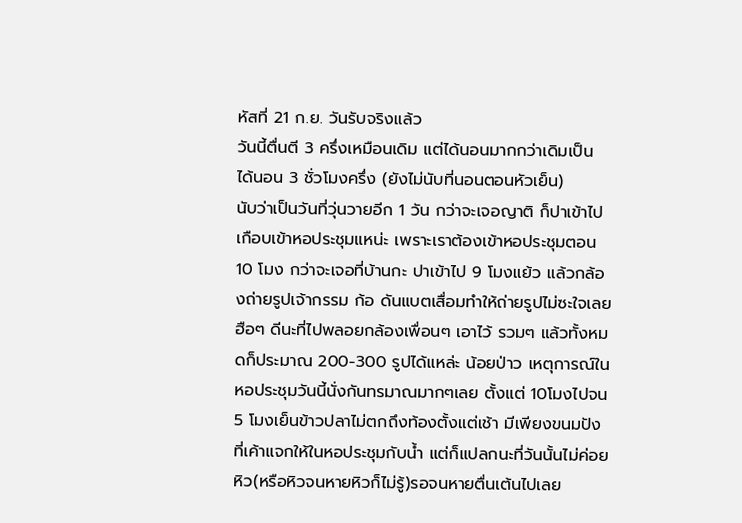หัสที่ 21 ก.ย. วันรับจริงแล้ว
วันนี้ตื่นตี 3 ครึ่งเหมือนเดิม แต่ได้นอนมากกว่าเดิมเป็น ได้นอน 3 ชั่วโมงครึ่ง (ยังไม่นับที่นอนตอนหัวเย็น)
นับว่าเป็นวันที่วุ่นวายอีก 1 วัน กว่าจะเจอญาติ ก็ปาเข้าไปเกือบเข้าหอประชุมแหน่ะ เพราะเราต้องเข้าหอประชุมตอน 10 โมง กว่าจะเจอที่บ้านกะ ปาเข้าไป 9 โมงแย้ว แล้วกล้องถ่ายรูปเจ้ากรรม ก้อ ดันแบตเสื่อมทำให้ถ่ายรูปไม่ซะใจเลย ฮือๆ ดีนะที่ไปพลอยกล้องเพื่อนๆ เอาไว้ รวมๆ แล้วทั้งหมดก็ประมาณ 200-300 รูปได้แหล่ะ น้อยป่าว เหตุการณ์ในหอประชุมวันนี้นั่งกันทรมาณมากๆเลย ตั้งแต่ 10โมงไปจน 5 โมงเย็นข้าวปลาไม่ตกถึงท้องตั้งแต่เช้า มีเพียงขนมปังที่เค้าแจกให้ในหอประชุมกับน้ำ แต่ก็แปลกนะที่วันนั้นไม่ค่อยหิว(หรือหิวจนหายหิวก็ไม่รู้)รอจนหายตื่นเต้นไปเลย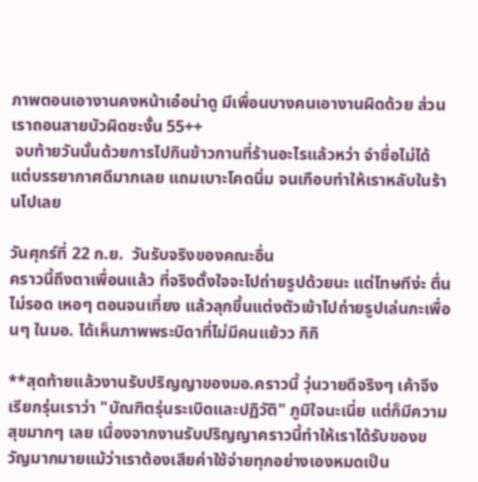ภาพตอนเอางานคงหน้าเอ๋อน่าดู มีเพื่อนบางคนเอางานผิดด้วย ส่วนเราถอนสายบัวผิดซะงั้น 55++
 จบท้ายวันนั้นด้วยการไปกินข้าวกานที่ร้านอะไรแล้วหว่า จำชื่อไม่ได้ แต่บรรยากาศดีมากเลย แถมเบาะโคดนิ่ม จนเกือบทำให้เราหลับในร้านไปเลย

วันศุกร์ที่ 22 ก.ย.  วันรับจริงของคณะอื่น
คราวนี้ถึงตาเพื่อนแล้ว ที่จริงตั้งใจจะไปถ่ายรูปด้วยนะ แต่โทษทีง่ะ ตื่นไม่รอด เหอๆ ตอนจนเที่ยง แล้วลุกขึ้นแต่งตัวเข้าไปถ่ายรูปเล่นกะเพื่อนๆ ในมอ. ได้เห็นภาพพระบิดาที่ไม่มีคนแย้วว กิกิ

**สุดท้ายแล้วงานรับปริญญาของมอ.คราวนี้ วุ่นวายดีจริงๆ เค้าจึงเรียกรุ่นเราว่า "บัณฑิตรุ่นระเบิดและปฏิวัติ" ภูมิใจนะเนี่ย แต่ก็มีความสุขมากๆ เลย เนื่องจากงานรับปริญญาคราวนี้ทำให้เราได้รับของขวัญมากมายแม้ว่าเราต้องเสียค่าใช้จ่ายทุกอย่างเองหมดเป็น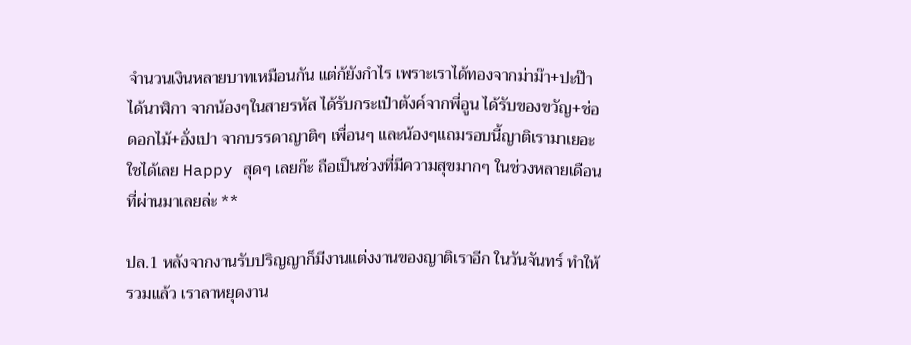จำนวนเงินหลายบาทเหมือนกัน แต่ก้ยังกำไร เพราะเราได้ทองจากม่าม๊า+ปะป๊า ได้นาฬิกา จากน้องๆในสายรหัส ได้รับกระเป๋าตังค์จากพี่อูน ได้รับของขวัญ+ช่อดอกไม้+อั่งเปา จากบรรดาญาติๆ เพื่อนๆ และน้องๆแถมรอบนี้ญาติเรามาเยอะใชได้เลย Happy สุดๆ เลยก๊ะ ถือเป็นช่วงที่มีความสุขมากๆ ในช่วงหลายเดือนที่ผ่านมาเลยล่ะ **

ปล.1 หลังจากงานรับปริญญาก็มีงานแต่งงานของญาติเราอีก ในวันจันทร์ ทำให้รวมแล้ว เราลาหยุดงาน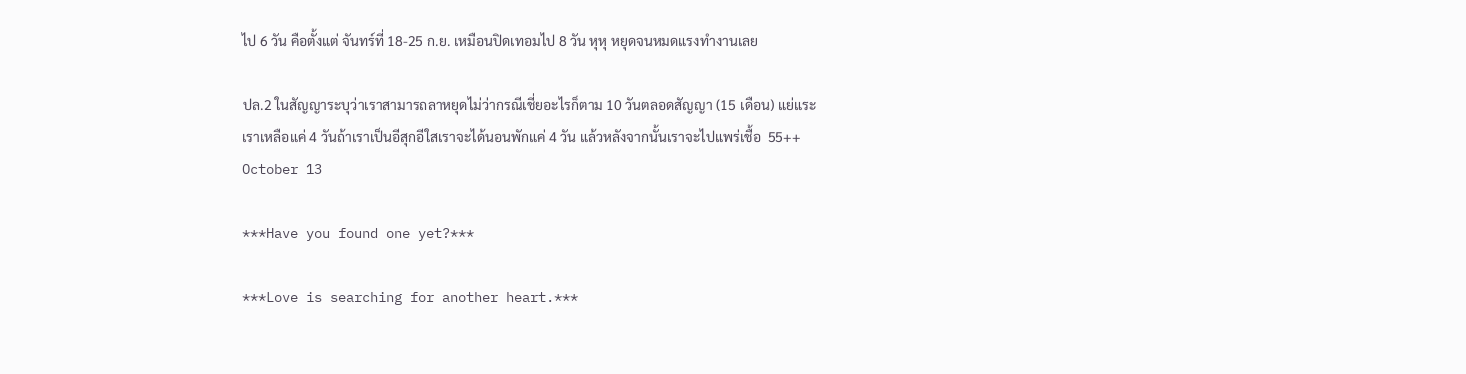ไป 6 วัน คือตั้งแต่ จันทร์ที่ 18-25 ก.ย. เหมือนปิดเทอมไป 8 วัน หุหุ หยุดจนหมดแรงทำงานเลย

ปล.2 ในสัญญาระบุว่าเราสามารถลาหยุดไม่ว่ากรณีเชี่ยอะไรก็ตาม 10 วันตลอดสัญญา (15 เดือน) แย่แระ เราเหลือแค่ 4 วันถ้าเราเป็นอีสุกอีใสเราจะได้นอนพักแค่ 4 วัน แล้วหลังจากนั้นเราจะไปแพร่เชื้อ  55++
October 13

***Have you found one yet?***

***Love is searching for another heart.***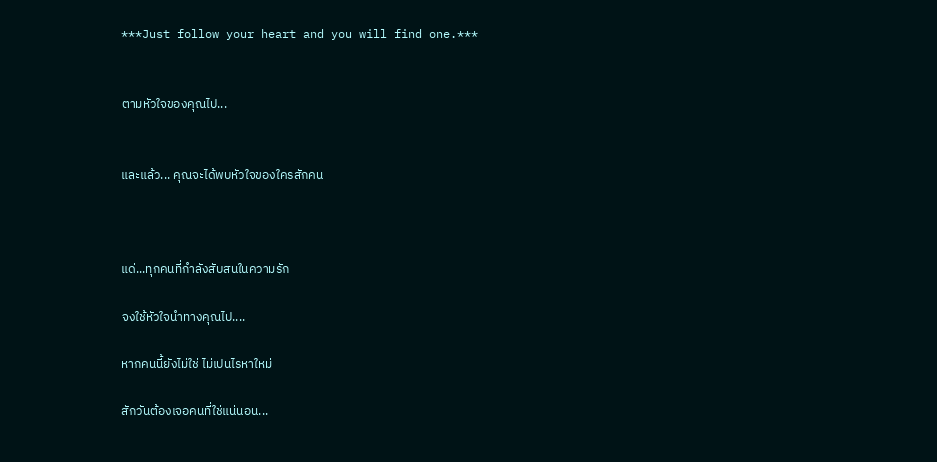***Just follow your heart and you will find one.***


ตามหัวใจของคุณไป...


และแล้ว... คุณจะได้พบหัวใจของใครสักคน



แด่...ทุกคนที่กำลังสับสนในความรัก

จงใช้หัวใจนำทางคุณไป....

หากคนนี้ยังไม่ใช่ ไม่เปนไรหาใหม่

สักวันต้องเจอคนที่ใช่แน่นอน...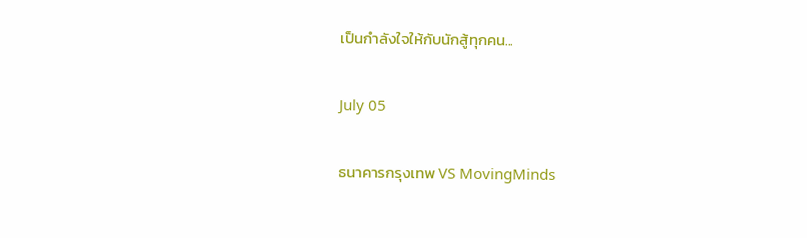เป็นกำลังใจให้กับนักสู้ทุกคน...

July 05

ธนาคารกรุงเทพ VS MovingMinds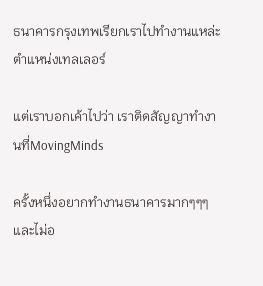ธนาคารกรุงเทพเรียกเราไปทำงานแหล่ะ ตำแหน่งเทลเลอร์

แต่เราบอกเค้าไปว่า เราติดสัญญาทำงานที่MovingMinds

ครั้งหนึ่งอยากทำงานธนาคารมากๆๆๆและไม่อ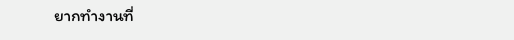ยากทำงานที่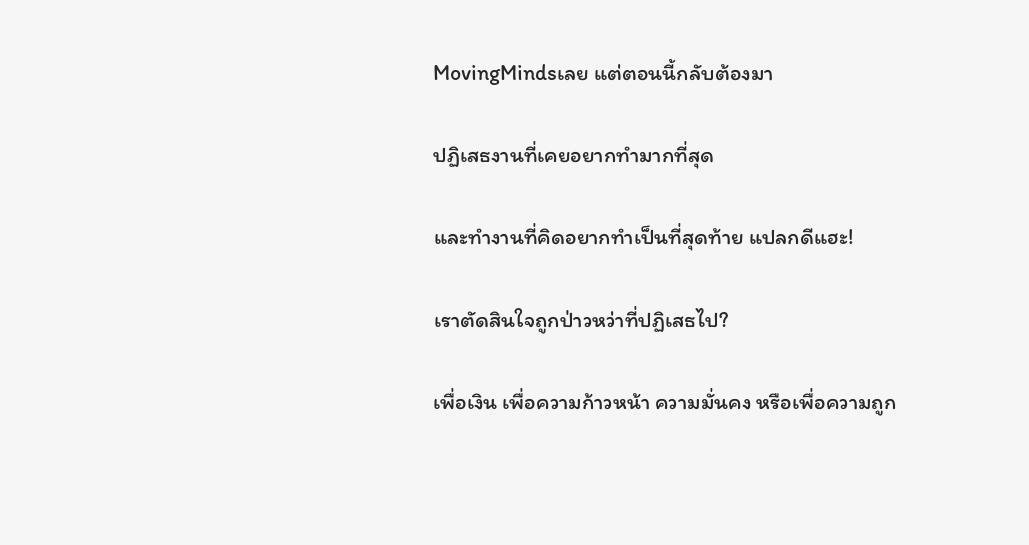MovingMindsเลย แต่ตอนนี้กลับต้องมา

ปฏิเสธงานที่เคยอยากทำมากที่สุด

และทำงานที่คิดอยากทำเป็นที่สุดท้าย แปลกดีแฮะ!

เราตัดสินใจถูกป่าวหว่าที่ปฏิเสธไป?

เพื่อเงิน เพื่อความก้าวหน้า ความมั่นคง หรือเพื่อความถูก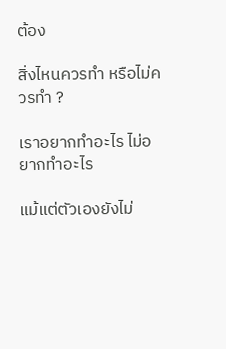ต้อง

สิ่งไหนควรทำ หรือไม่ควรทำ ?

เราอยากทำอะไร ไม่อยากทำอะไร

แม้แต่ตัวเองยังไม่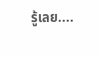รู้เลย....